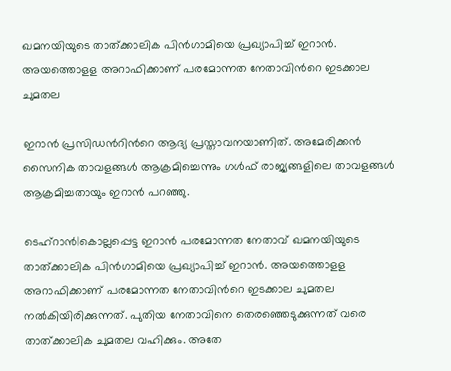ഖമനയിയുടെ താത്ക്കാലിക പിൻഗാമിയെ പ്രഖ്യാപിച്ച് ഇറാൻ. അയത്തൊളള അറാഫിക്കാണ് പരമോന്നത നേതാവിന്‍റെ ഇടക്കാല ചുമതല

ഇറാൻ പ്രസിഡന്‍റിന്‍റെ ആദ്യ പ്രസ്താവനയാണിത്. അമേരിക്കൻ സൈനിക താവളങ്ങള്‍ ആക്രമിച്ചെന്നും ഗള്‍ഫ് രാജ്യങ്ങളിലെ താവളങ്ങള്‍ ആക്രമിച്ചതായും ഇറാൻ പറഞ്ഞു.

ടെഹ്റാൻ|കൊല്ലപ്പെട്ട ഇറാൻ പരമോന്നത നേതാവ് ഖമനയിയുടെ താത്ക്കാലിക പിൻഗാമിയെ പ്രഖ്യാപിച്ച് ഇറാൻ. അയത്തൊളള അറാഫിക്കാണ് പരമോന്നത നേതാവിന്‍റെ ഇടക്കാല ചുമതല നൽകിയിരിക്കുന്നത്. പുതിയ നേതാവിനെ തെരഞ്ഞെടുക്കുന്നത് വരെ താത്ക്കാലിക ചുമതല വഹിക്കും. അതേ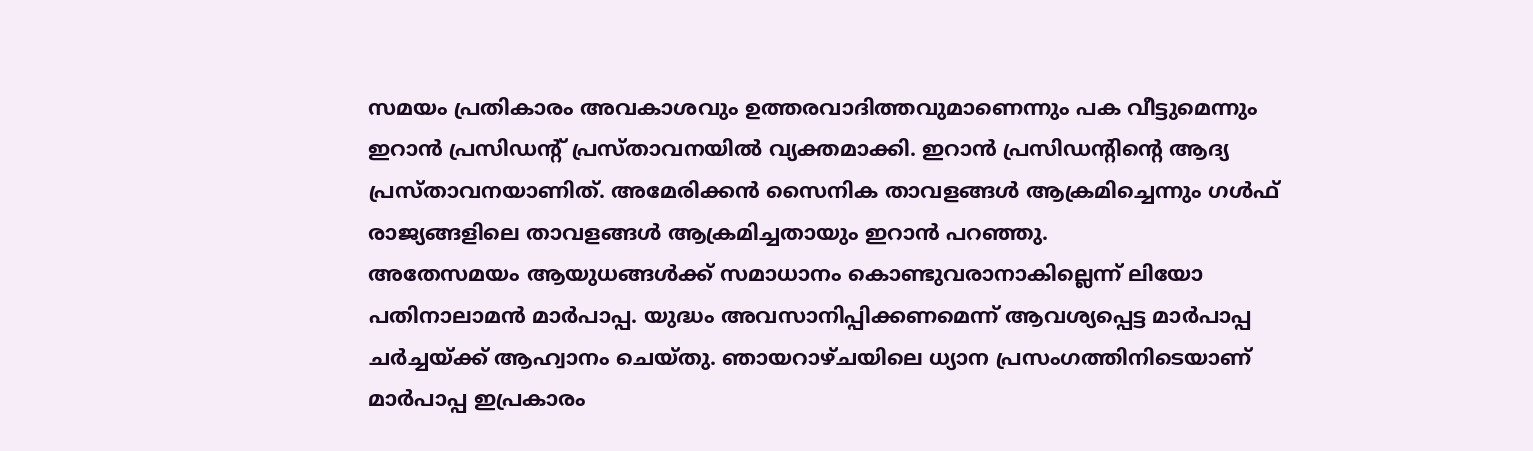സമയം പ്രതികാരം അവകാശവും ഉത്തരവാദിത്തവുമാണെന്നും പക വീട്ടുമെന്നും ഇറാൻ പ്രസിഡന്‍റ് പ്രസ്താവനയിൽ വ്യക്തമാക്കി. ഇറാൻ പ്രസിഡന്‍റിന്‍റെ ആദ്യ പ്രസ്താവനയാണിത്. അമേരിക്കൻ സൈനിക താവളങ്ങള്‍ ആക്രമിച്ചെന്നും ഗള്‍ഫ് രാജ്യങ്ങളിലെ താവളങ്ങള്‍ ആക്രമിച്ചതായും ഇറാൻ പറഞ്ഞു.
അതേസമയം ആയുധങ്ങൾക്ക് സമാധാനം കൊണ്ടുവരാനാകില്ലെന്ന് ലിയോ പതിനാലാമൻ മാർപാപ്പ. യുദ്ധം അവസാനിപ്പിക്കണമെന്ന് ആവശ്യപ്പെട്ട മാർപാപ്പ ചർച്ചയ്ക്ക് ആഹ്വാനം ചെയ്തു. ഞായറാഴ്ചയിലെ ധ്യാന പ്രസംഗത്തിനിടെയാണ് മാർപാപ്പ ഇപ്രകാരം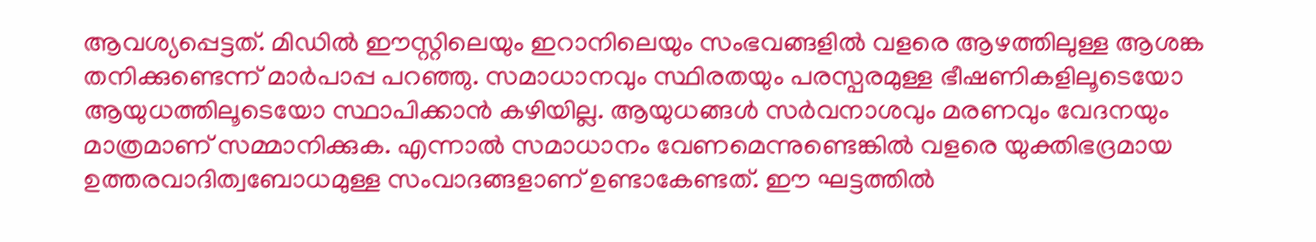ആവശ്യപ്പെട്ടത്. മിഡിൽ ഈസ്റ്റിലെയും ഇറാനിലെയും സംഭവങ്ങളിൽ വളരെ ആഴത്തിലുള്ള ആശങ്ക തനിക്കുണ്ടെന്ന് മാർപാപ്പ പറഞ്ഞു. സമാധാനവും സ്ഥിരതയും പരസ്പരമുള്ള ഭീഷണികളിലൂടെയോ ആയുധത്തിലൂടെയോ സ്ഥാപിക്കാൻ കഴിയില്ല. ആയുധങ്ങൾ സർവനാശവും മരണവും വേദനയും മാത്രമാണ് സമ്മാനിക്കുക. എന്നാൽ സമാധാനം വേണമെന്നുണ്ടെങ്കിൽ വളരെ യുക്തിഭദ്രമായ ഉത്തരവാദിത്വബോധമുള്ള സംവാദങ്ങളാണ് ഉണ്ടാകേണ്ടത്. ഈ ഘട്ടത്തിൽ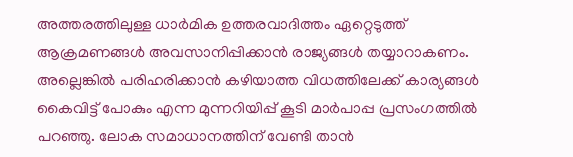അത്തരത്തിലുള്ള ധാർമിക ഉത്തരവാദിത്തം ഏറ്റെടുത്ത് ആക്രമണങ്ങൾ അവസാനിപ്പിക്കാൻ രാജ്യങ്ങൾ തയ്യാറാകണം. അല്ലെങ്കിൽ പരിഹരിക്കാൻ കഴിയാത്ത വിധത്തിലേക്ക് കാര്യങ്ങൾ കൈവിട്ട് പോകും എന്ന മുന്നറിയിപ്പ് കൂടി മാർപാപ്പ പ്രസംഗത്തിൽ പറഞ്ഞു. ലോക സമാധാനത്തിന് വേണ്ടി താൻ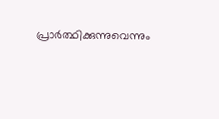പ്രാ‍ർത്ഥിക്കുന്നുവെന്നും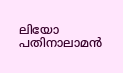ലിയോ പതിനാലാമൻ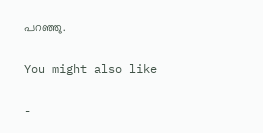പറഞ്ഞു.

You might also like

-